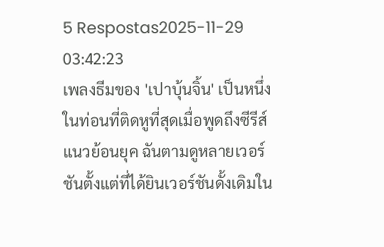5 Respostas2025-11-29 03:42:23
เพลงธีมของ 'เปาบุ้นจิ้น' เป็นหนึ่งในท่อนที่ติดหูที่สุดเมื่อพูดถึงซีรีส์แนวย้อนยุค ฉันตามดูหลายเวอร์ชันตั้งแต่ที่ได้ยินเวอร์ชันดั้งเดิมใน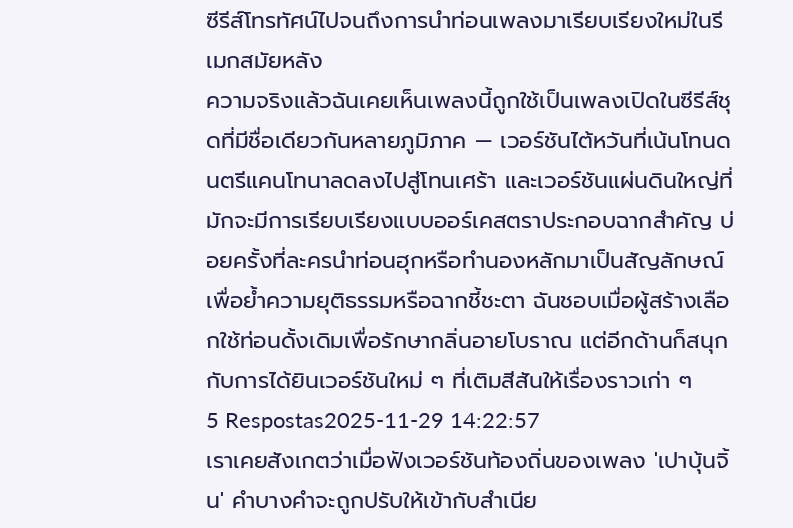ซีรีส์โทรทัศน์ไปจนถึงการนำท่อนเพลงมาเรียบเรียงใหม่ในรีเมกสมัยหลัง
ความจริงแล้วฉันเคยเห็นเพลงนี้ถูกใช้เป็นเพลงเปิดในซีรีส์ชุดที่มีชื่อเดียวกันหลายภูมิภาค — เวอร์ชันไต้หวันที่เน้นโทนดนตรีแคนโทนาลดลงไปสู่โทนเศร้า และเวอร์ชันแผ่นดินใหญ่ที่มักจะมีการเรียบเรียงแบบออร์เคสตราประกอบฉากสำคัญ บ่อยครั้งที่ละครนำท่อนฮุกหรือทำนองหลักมาเป็นสัญลักษณ์เพื่อย้ำความยุติธรรมหรือฉากชี้ชะตา ฉันชอบเมื่อผู้สร้างเลือกใช้ท่อนดั้งเดิมเพื่อรักษากลิ่นอายโบราณ แต่อีกด้านก็สนุกกับการได้ยินเวอร์ชันใหม่ ๆ ที่เติมสีสันให้เรื่องราวเก่า ๆ
5 Respostas2025-11-29 14:22:57
เราเคยสังเกตว่าเมื่อฟังเวอร์ชันท้องถิ่นของเพลง 'เปาบุ้นจิ้น' คำบางคำจะถูกปรับให้เข้ากับสำเนีย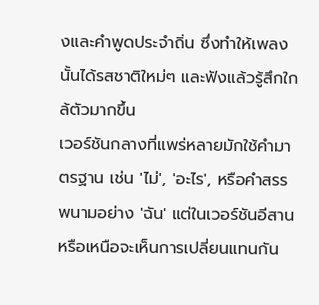งและคำพูดประจำถิ่น ซึ่งทำให้เพลงนั้นได้รสชาติใหม่ๆ และฟังแล้วรู้สึกใกล้ตัวมากขึ้น
เวอร์ชันกลางที่แพร่หลายมักใช้คำมาตรฐาน เช่น 'ไม่', 'อะไร', หรือคำสรรพนามอย่าง 'ฉัน' แต่ในเวอร์ชันอีสานหรือเหนือจะเห็นการเปลี่ยนแทนกัน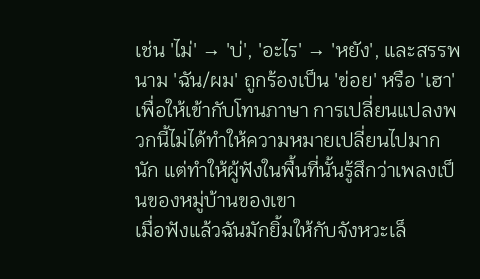เช่น 'ไม่' → 'บ่', 'อะไร' → 'หยัง', และสรรพนาม 'ฉัน/ผม' ถูกร้องเป็น 'ข่อย' หรือ 'เฮา' เพื่อให้เข้ากับโทนภาษา การเปลี่ยนแปลงพวกนี้ไม่ได้ทำให้ความหมายเปลี่ยนไปมากนัก แต่ทำให้ผู้ฟังในพื้นที่นั้นรู้สึกว่าเพลงเป็นของหมู่บ้านของเขา
เมื่อฟังแล้วฉันมักยิ้มให้กับจังหวะเล็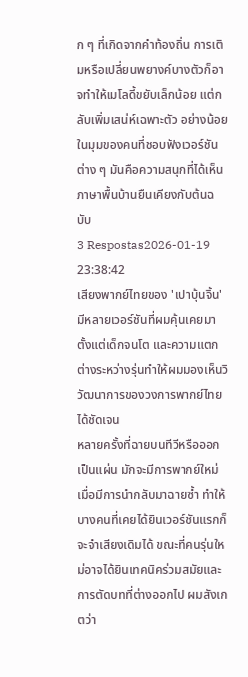ก ๆ ที่เกิดจากคำท้องถิ่น การเติมหรือเปลี่ยนพยางค์บางตัวก็อาจทำให้เมโลดี้ขยับเล็กน้อย แต่กลับเพิ่มเสน่ห์เฉพาะตัว อย่างน้อยในมุมของคนที่ชอบฟังเวอร์ชันต่าง ๆ มันคือความสนุกที่ได้เห็นภาษาพื้นบ้านยืนเคียงกับต้นฉบับ
3 Respostas2026-01-19 23:38:42
เสียงพากย์ไทยของ 'เปาบุ้นจิ้น' มีหลายเวอร์ชันที่ผมคุ้นเคยมาตั้งแต่เด็กจนโต และความแตกต่างระหว่างรุ่นทำให้ผมมองเห็นวิวัฒนาการของวงการพากย์ไทยได้ชัดเจน
หลายครั้งที่ฉายบนทีวีหรือออกเป็นแผ่น มักจะมีการพากย์ใหม่เมื่อมีการนำกลับมาฉายซ้ำ ทำให้บางคนที่เคยได้ยินเวอร์ชันแรกก็จะจำเสียงเดิมได้ ขณะที่คนรุ่นใหม่อาจได้ยินเทคนิคร่วมสมัยและการตัดบทที่ต่างออกไป ผมสังเกตว่า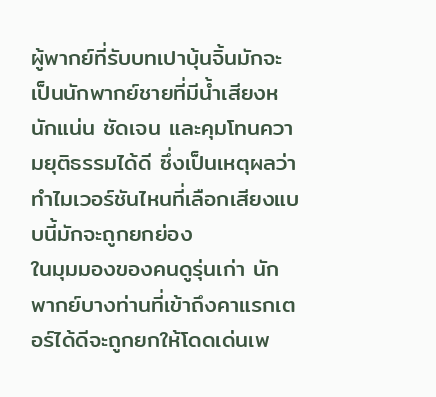ผู้พากย์ที่รับบทเปาบุ้นจิ้นมักจะเป็นนักพากย์ชายที่มีน้ำเสียงหนักแน่น ชัดเจน และคุมโทนความยุติธรรมได้ดี ซึ่งเป็นเหตุผลว่าทำไมเวอร์ชันไหนที่เลือกเสียงแบบนี้มักจะถูกยกย่อง
ในมุมมองของคนดูรุ่นเก่า นักพากย์บางท่านที่เข้าถึงคาแรกเตอร์ได้ดีจะถูกยกให้โดดเด่นเพ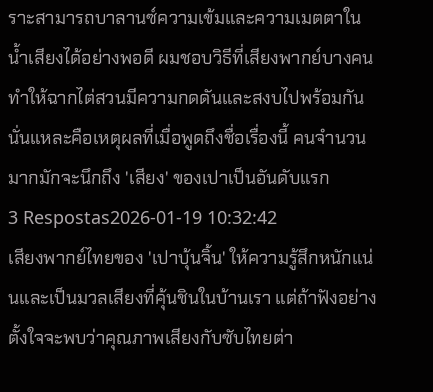ราะสามารถบาลานซ์ความเข้มและความเมตตาในน้ำเสียงได้อย่างพอดี ผมชอบวิธีที่เสียงพากย์บางคนทำให้ฉากไต่สวนมีความกดดันและสงบไปพร้อมกัน นั่นแหละคือเหตุผลที่เมื่อพูดถึงชื่อเรื่องนี้ คนจำนวนมากมักจะนึกถึง 'เสียง' ของเปาเป็นอันดับแรก
3 Respostas2026-01-19 10:32:42
เสียงพากย์ไทยของ 'เปาบุ้นจิ้น' ให้ความรู้สึกหนักแน่นและเป็นมวลเสียงที่คุ้นชินในบ้านเรา แต่ถ้าฟังอย่างตั้งใจจะพบว่าคุณภาพเสียงกับซับไทยต่า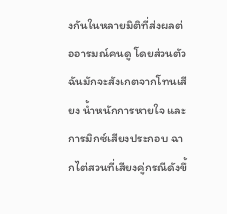งกันในหลายมิติที่ส่งผลต่ออารมณ์คนดู โดยส่วนตัวฉันมักจะสังเกตจากโทนเสียง น้ำหนักการหายใจ และการมิกซ์เสียงประกอบ ฉากไต่สวนที่เสียงคู่กรณีดังขึ้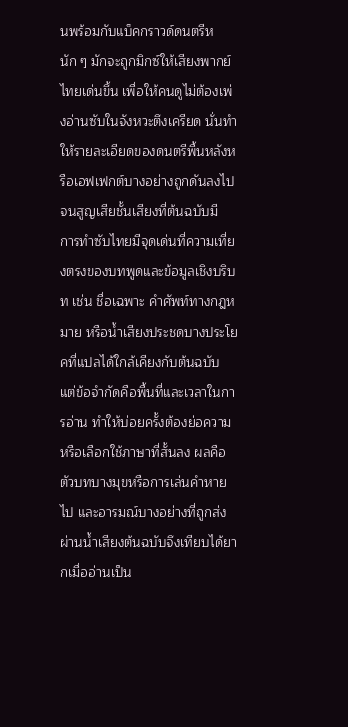นพร้อมกับแบ็คกราวด์ดนตรีหนัก ๆ มักจะถูกมิกซ์ให้เสียงพากย์ไทยเด่นขึ้น เพื่อให้คนดูไม่ต้องเพ่งอ่านซับในจังหวะตึงเครียด นั่นทำให้รายละเอียดของดนตรีพื้นหลังหรือเอฟเฟกต์บางอย่างถูกดันลงไปจนสูญเสียชั้นเสียงที่ต้นฉบับมี
การทำซับไทยมีจุดเด่นที่ความเที่ยงตรงของบทพูดและข้อมูลเชิงบริบท เช่น ชื่อเฉพาะ คำศัพท์ทางกฎหมาย หรือน้ำเสียงประชดบางประโยคที่แปลได้ใกล้เคียงกับต้นฉบับ แต่ข้อจำกัดคือพื้นที่และเวลาในการอ่าน ทำให้บ่อยครั้งต้องย่อความหรือเลือกใช้ภาษาที่สั้นลง ผลคือตัวบทบางมุขหรือการเล่นคำหายไป และอารมณ์บางอย่างที่ถูกส่งผ่านน้ำเสียงต้นฉบับจึงเทียบได้ยากเมื่ออ่านเป็น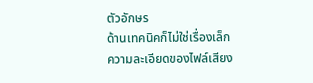ตัวอักษร
ด้านเทคนิคก็ไม่ใช่เรื่องเล็ก ความละเอียดของไฟล์เสียง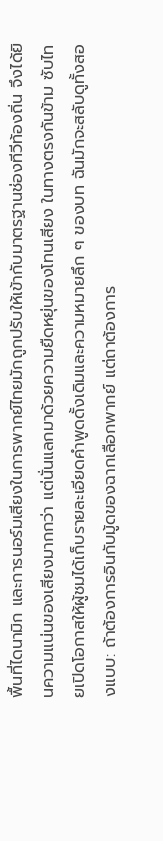พื้นที่ไดนามิก และการนอร์มเสียงในการพากย์ไทยมักถูกปรับให้เข้ากับมาตรฐานช่องทีวีท้องถิ่น จึงได้ยินความแน่นของเสียงมากกว่า แต่นั่นแลกมาด้วยความยืดหยุ่นของโทนเสียง ในทางตรงกันข้าม ซับไทยเปิดโอกาสให้ผู้ชมได้เก็บรายละเอียดคำพูดดั้งเดิมและความหมายลึก ๆ ของบท ฉันมักจะสลับดูทั้งสองแบบ: ถ้าต้องการอินกับมู้ดของฉากเลือกพากย์ แต่ถาต้องการ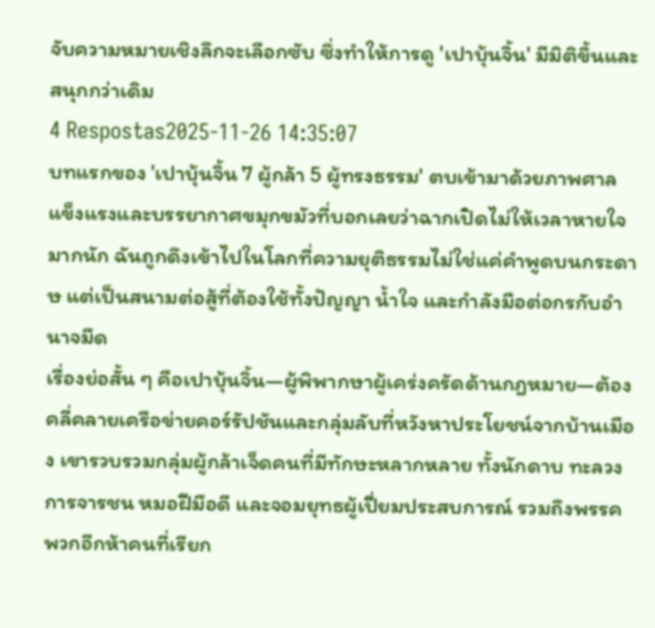จับความหมายเชิงลึกจะเลือกซับ ซึ่งทำให้การดู 'เปาบุ้นจิ้น' มีมิติขึ้นและสนุกกว่าเดิม
4 Respostas2025-11-26 14:35:07
บทแรกของ 'เปาบุ้นจิ้น 7 ผู้กล้า 5 ผู้ทรงธรรม' ตบเข้ามาด้วยภาพศาลแข็งแรงและบรรยากาศขมุกขมัวที่บอกเลยว่าฉากเปิดไม่ให้เวลาหายใจมากนัก ฉันถูกดึงเข้าไปในโลกที่ความยุติธรรมไม่ใช่แค่คำพูดบนกระดาษ แต่เป็นสนามต่อสู้ที่ต้องใช้ทั้งปัญญา น้ำใจ และกำลังมือต่อกรกับอำนาจมืด
เรื่องย่อสั้น ๆ คือเปาบุ้นจิ้น—ผู้พิพากษาผู้เคร่งครัดด้านกฎหมาย—ต้องคลี่คลายเครือข่ายคอร์รัปชันและกลุ่มลับที่หวังหาประโยชน์จากบ้านเมือง เขารวบรวมกลุ่มผู้กล้าเจ็ดคนที่มีทักษะหลากหลาย ทั้งนักดาบ ทะลวงการจารชน หมอฝีมือดี และจอมยุทธผู้เปี่ยมประสบการณ์ รวมถึงพรรคพวกอีกห้าคนที่เรียก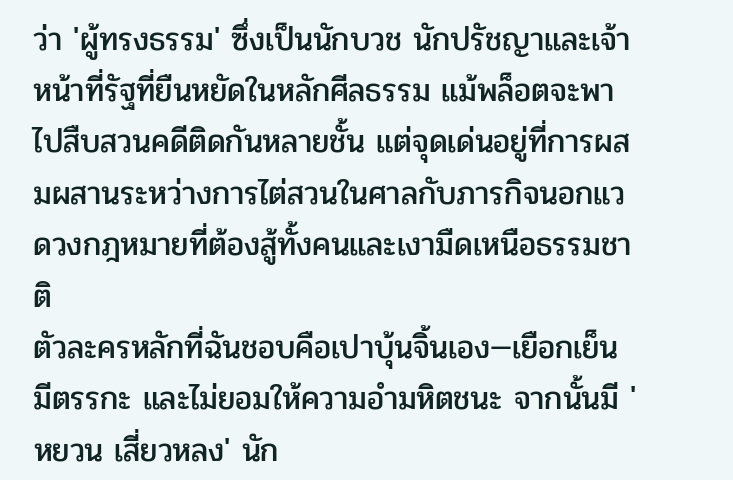ว่า 'ผู้ทรงธรรม' ซึ่งเป็นนักบวช นักปรัชญาและเจ้าหน้าที่รัฐที่ยืนหยัดในหลักศีลธรรม แม้พล็อตจะพาไปสืบสวนคดีติดกันหลายชั้น แต่จุดเด่นอยู่ที่การผสมผสานระหว่างการไต่สวนในศาลกับภารกิจนอกแวดวงกฎหมายที่ต้องสู้ทั้งคนและเงามืดเหนือธรรมชาติ
ตัวละครหลักที่ฉันชอบคือเปาบุ้นจิ้นเอง—เยือกเย็น มีตรรกะ และไม่ยอมให้ความอำมหิตชนะ จากนั้นมี 'หยวน เสี่ยวหลง' นัก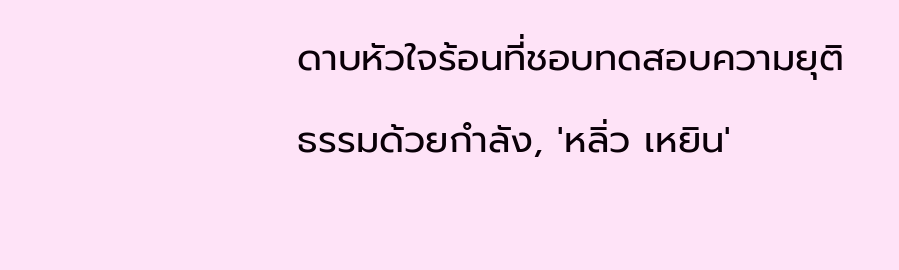ดาบหัวใจร้อนที่ชอบทดสอบความยุติธรรมด้วยกำลัง, 'หลิ่ว เหยิน'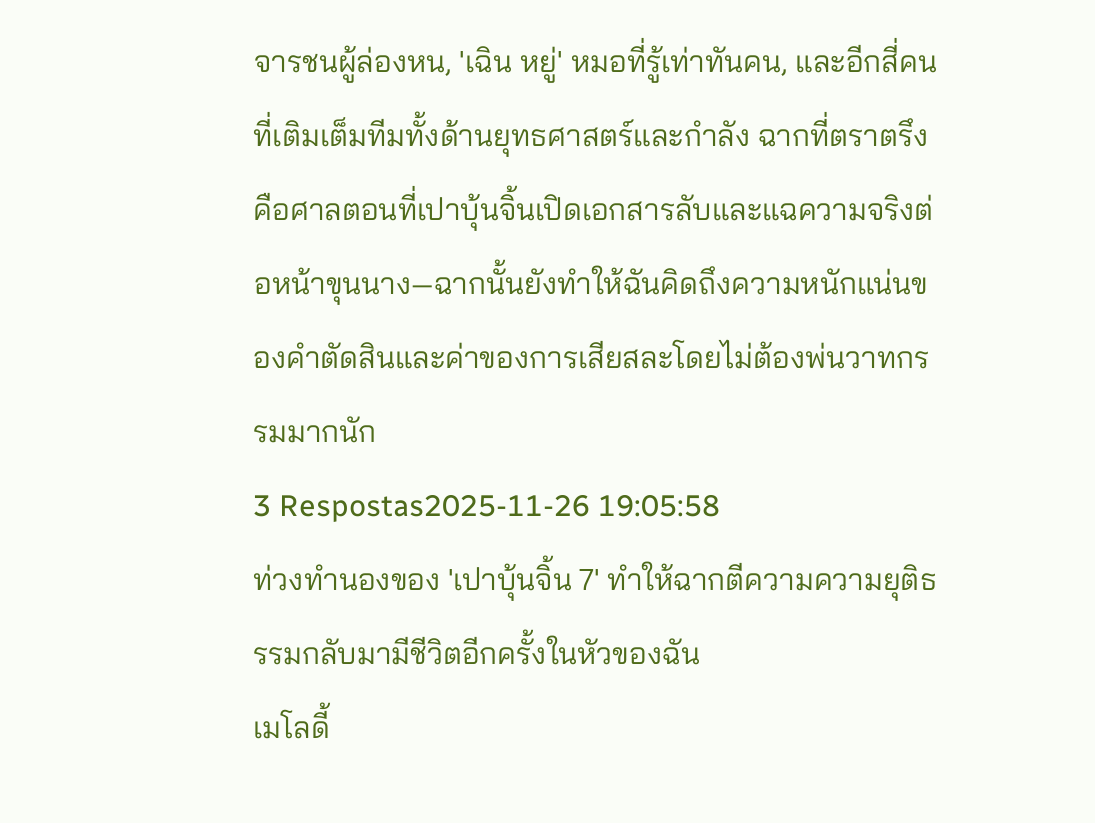จารชนผู้ล่องหน, 'เฉิน หยู่' หมอที่รู้เท่าทันคน, และอีกสี่คนที่เติมเต็มทีมทั้งด้านยุทธศาสตร์และกำลัง ฉากที่ตราตรึงคือศาลตอนที่เปาบุ้นจิ้นเปิดเอกสารลับและแฉความจริงต่อหน้าขุนนาง—ฉากนั้นยังทำให้ฉันคิดถึงความหนักแน่นของคำตัดสินและค่าของการเสียสละโดยไม่ต้องพ่นวาทกรรมมากนัก
3 Respostas2025-11-26 19:05:58
ท่วงทำนองของ 'เปาบุ้นจิ้น 7' ทำให้ฉากตีความความยุติธรรมกลับมามีชีวิตอีกครั้งในหัวของฉัน
เมโลดี้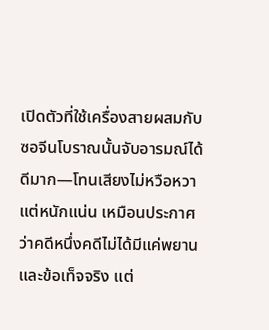เปิดตัวที่ใช้เครื่องสายผสมกับซอจีนโบราณนั้นจับอารมณ์ได้ดีมาก—โทนเสียงไม่หวือหวาแต่หนักแน่น เหมือนประกาศว่าคดีหนึ่งคดีไม่ได้มีแค่พยานและข้อเท็จจริง แต่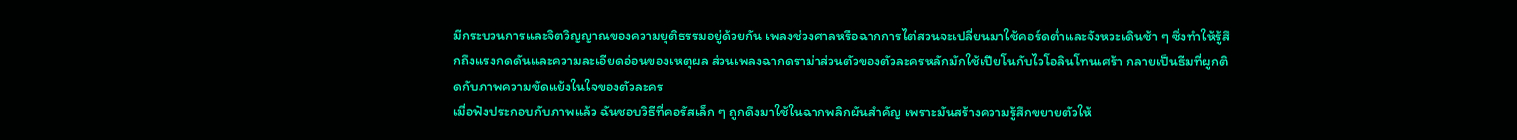มีกระบวนการและจิตวิญญาณของความยุติธรรมอยู่ด้วยกัน เพลงช่วงศาลหรือฉากการไต่สวนจะเปลี่ยนมาใช้คอร์ดต่ำและจังหวะเดินช้า ๆ ซึ่งทำให้รู้สึกถึงแรงกดดันและความละเอียดอ่อนของเหตุผล ส่วนเพลงฉากดราม่าส่วนตัวของตัวละครหลักมักใช้เปียโนกับไวโอลินโทนเศร้า กลายเป็นธีมที่ผูกติดกับภาพความขัดแย้งในใจของตัวละคร
เมื่อฟังประกอบกับภาพแล้ว ฉันชอบวิธีที่คอรัสเล็ก ๆ ถูกดึงมาใช้ในฉากพลิกผันสำคัญ เพราะมันสร้างความรู้สึกขยายตัวให้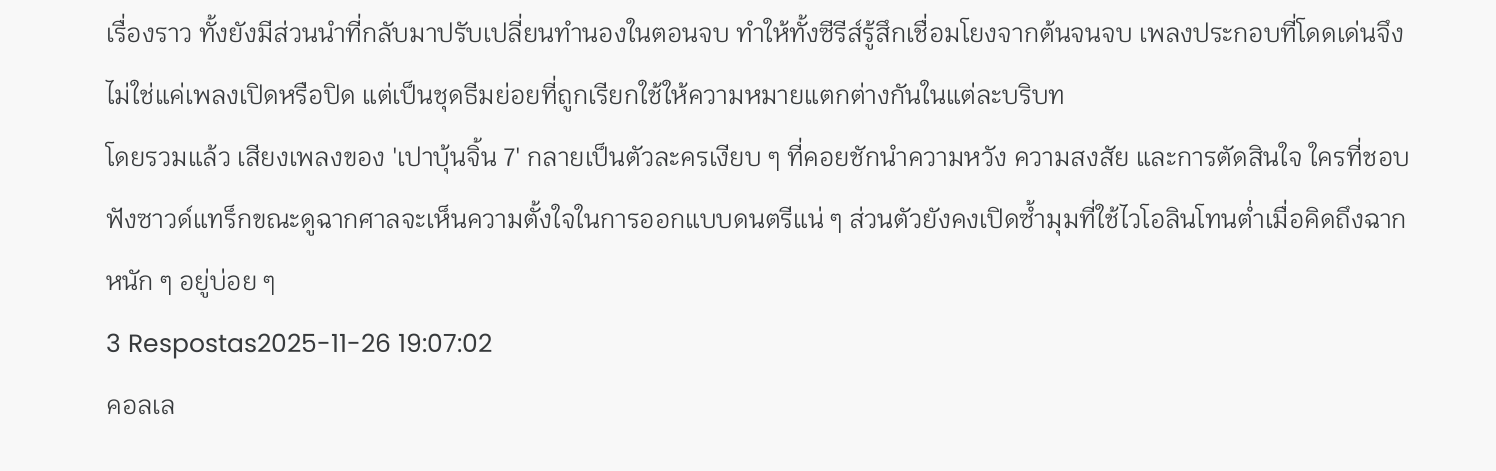เรื่องราว ทั้งยังมีส่วนนำที่กลับมาปรับเปลี่ยนทำนองในตอนจบ ทำให้ทั้งซีรีส์รู้สึกเชื่อมโยงจากต้นจนจบ เพลงประกอบที่โดดเด่นจึงไม่ใช่แค่เพลงเปิดหรือปิด แต่เป็นชุดธีมย่อยที่ถูกเรียกใช้ให้ความหมายแตกต่างกันในแต่ละบริบท
โดยรวมแล้ว เสียงเพลงของ 'เปาบุ้นจิ้น 7' กลายเป็นตัวละครเงียบ ๆ ที่คอยชักนำความหวัง ความสงสัย และการตัดสินใจ ใครที่ชอบฟังซาวด์แทร็กขณะดูฉากศาลจะเห็นความตั้งใจในการออกแบบดนตรีแน่ ๆ ส่วนตัวยังคงเปิดซ้ำมุมที่ใช้ไวโอลินโทนต่ำเมื่อคิดถึงฉากหนัก ๆ อยู่บ่อย ๆ
3 Respostas2025-11-26 19:07:02
คอลเล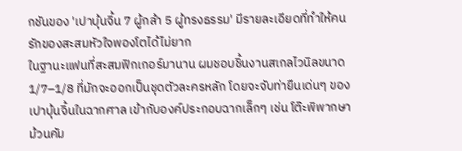กชันของ 'เปาบุ้นจิ้น 7 ผู้กล้า 5 ผู้ทรงธรรม' มีรายละเอียดที่ทำให้คนรักของสะสมหัวใจพองโตได้ไม่ยาก
ในฐานะแฟนที่สะสมฟิกเกอร์มานาน ผมชอบชิ้นงานสเกลไวนิลขนาด 1/7–1/8 ที่มักจะออกเป็นชุดตัวละครหลัก โดยจะจับท่ายืนเด่นๆ ของเปาบุ้นจิ้นในฉากศาล เข้ากับองค์ประกอบฉากเล็กๆ เช่น โต๊ะพิพากษา ม้วนคัม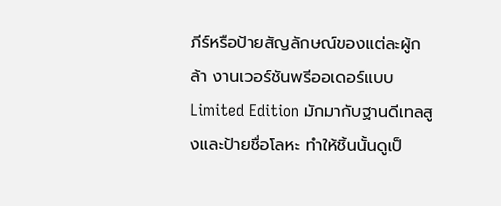ภีร์หรือป้ายสัญลักษณ์ของแต่ละผู้กล้า งานเวอร์ชันพรีออเดอร์แบบ Limited Edition มักมากับฐานดีเทลสูงและป้ายชื่อโลหะ ทำให้ชิ้นนั้นดูเป็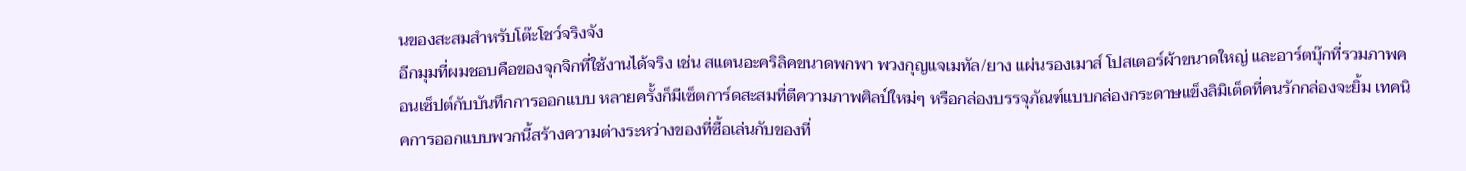นของสะสมสำหรับโต๊ะโชว์จริงจัง
อีกมุมที่ผมชอบคือของจุกจิกที่ใช้งานได้จริง เช่น สแตนอะคริลิคขนาดพกพา พวงกุญแจเมทัล/ยาง แผ่นรองเมาส์ โปสเตอร์ผ้าขนาดใหญ่ และอาร์ตบุ๊กที่รวมภาพคอนเซ็ปต์กับบันทึกการออกแบบ หลายครั้งก็มีเซ็ตการ์ดสะสมที่ตีความภาพศิลป์ใหม่ๆ หรือกล่องบรรจุภัณฑ์แบบกล่องกระดาษแข็งลิมิเต็ดที่คนรักกล่องจะยิ้ม เทคนิคการออกแบบพวกนี้สร้างความต่างระหว่างของที่ซื้อเล่นกับของที่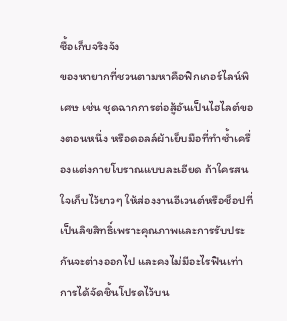ซื้อเก็บจริงจัง
ของหายากที่ชวนตามหาคือฟิกเกอร์ไลน์พิเศษ เช่น ชุดฉากการต่อสู้อันเป็นไฮไลต์ของตอนหนึ่ง หรือดอลล์ผ้าเย็บมือที่ทำซ้ำเครื่องแต่งกายโบราณแบบละเอียด ถ้าใครสนใจเก็บไว้ยาวๆ ให้ส่องงานอีเวนต์หรือช็อปที่เป็นลิขสิทธิ์เพราะคุณภาพและการรับประกันจะต่างออกไป และคงไม่มีอะไรฟินเท่าการได้จัดชิ้นโปรดไว้บน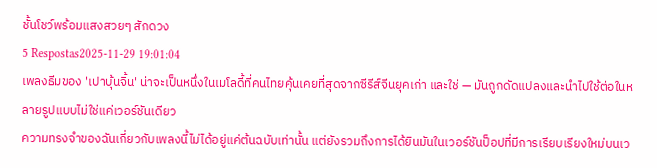ชั้นโชว์พร้อมแสงสวยๆ สักดวง
5 Respostas2025-11-29 19:01:04
เพลงธีมของ 'เปาบุ้นจิ้น' น่าจะเป็นหนึ่งในเมโลดี้ที่คนไทยคุ้นเคยที่สุดจากซีรีส์จีนยุคเก่า และใช่ — มันถูกดัดแปลงและนำไปใช้ต่อในหลายรูปแบบไม่ใช่แค่เวอร์ชันเดียว
ความทรงจำของฉันเกี่ยวกับเพลงนี้ไม่ได้อยู่แค่ต้นฉบับเท่านั้น แต่ยังรวมถึงการได้ยินมันในเวอร์ชันป็อปที่มีการเรียบเรียงใหม่บนเว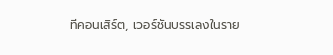ทีคอนเสิร์ต, เวอร์ชันบรรเลงในราย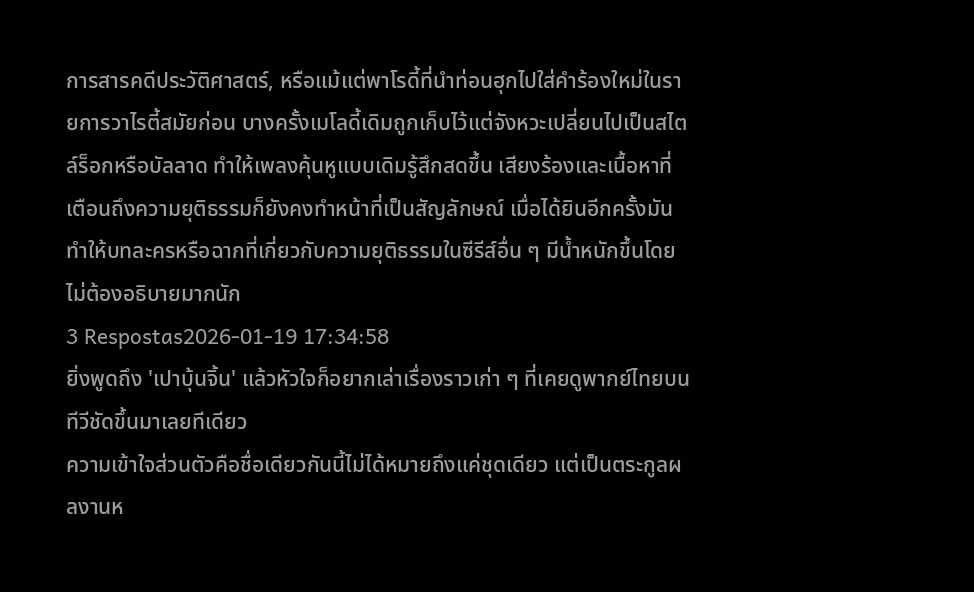การสารคดีประวัติศาสตร์, หรือแม้แต่พาโรดี้ที่นำท่อนฮุกไปใส่คำร้องใหม่ในรายการวาไรตี้สมัยก่อน บางครั้งเมโลดี้เดิมถูกเก็บไว้แต่จังหวะเปลี่ยนไปเป็นสไตล์ร็อกหรือบัลลาด ทำให้เพลงคุ้นหูแบบเดิมรู้สึกสดขึ้น เสียงร้องและเนื้อหาที่เตือนถึงความยุติธรรมก็ยังคงทำหน้าที่เป็นสัญลักษณ์ เมื่อได้ยินอีกครั้งมันทำให้บทละครหรือฉากที่เกี่ยวกับความยุติธรรมในซีรีส์อื่น ๆ มีน้ำหนักขึ้นโดยไม่ต้องอธิบายมากนัก
3 Respostas2026-01-19 17:34:58
ยิ่งพูดถึง 'เปาบุ้นจิ้น' แล้วหัวใจก็อยากเล่าเรื่องราวเก่า ๆ ที่เคยดูพากย์ไทยบนทีวีชัดขึ้นมาเลยทีเดียว
ความเข้าใจส่วนตัวคือชื่อเดียวกันนี้ไม่ได้หมายถึงแค่ชุดเดียว แต่เป็นตระกูลผลงานห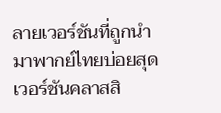ลายเวอร์ชันที่ถูกนำมาพากย์ไทยบ่อยสุด เวอร์ชันคลาสสิ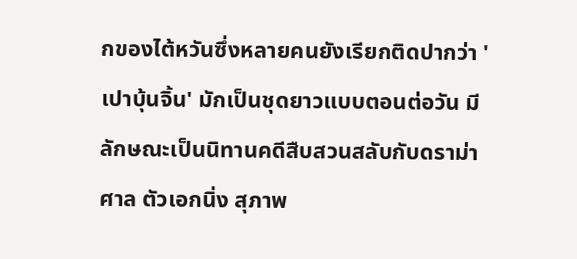กของไต้หวันซึ่งหลายคนยังเรียกติดปากว่า 'เปาบุ้นจิ้น' มักเป็นชุดยาวแบบตอนต่อวัน มีลักษณะเป็นนิทานคดีสืบสวนสลับกับดราม่าศาล ตัวเอกนิ่ง สุภาพ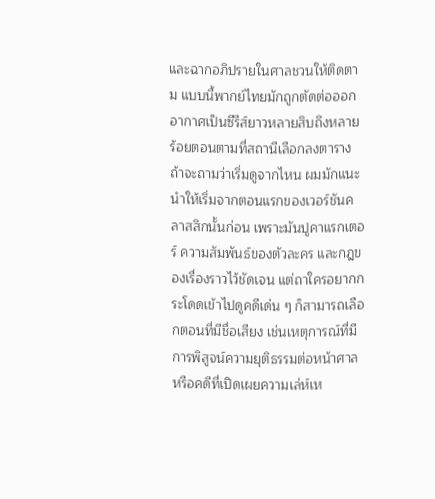และฉากอภิปรายในศาลชวนให้ติดตาม แบบนี้พากย์ไทยมักถูกตัดต่อออกอากาศเป็นซีรีส์ยาวหลายสิบถึงหลายร้อยตอนตามที่สถานีเลือกลงตาราง
ถ้าจะถามว่าเริ่มดูจากไหน ผมมักแนะนำให้เริ่มจากตอนแรกของเวอร์ชันคลาสสิกนั้นก่อน เพราะมันปูคาแรกเตอร์ ความสัมพันธ์ของตัวละคร และกฎของเรื่องราวไว้ชัดเจน แต่ถาใครอยากกระโดดเข้าไปดูคดีเด่น ๆ ก็สามารถเลือกตอนที่มีชื่อเสียง เช่นเหตุการณ์ที่มีการพิสูจน์ความยุติธรรมต่อหน้าศาลหรือคดีที่เปิดเผยความเล่ห์เห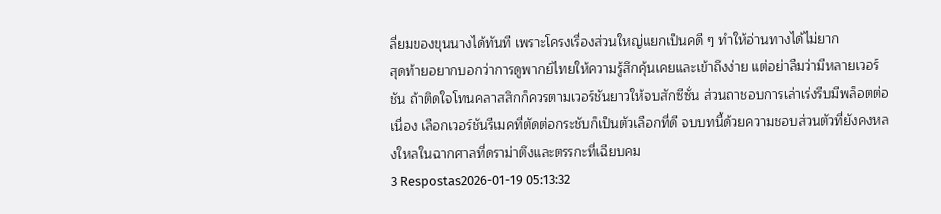ลี่ยมของขุนนางได้ทันที เพราะโครงเรื่องส่วนใหญ่แยกเป็นคดี ๆ ทำให้อ่านทางได้ไม่ยาก
สุดท้ายอยากบอกว่าการดูพากย์ไทยให้ความรู้สึกคุ้นเคยและเข้าถึงง่าย แต่อย่าลืมว่ามีหลายเวอร์ชัน ถ้าติดใจโทนคลาสสิกก็ควรตามเวอร์ชันยาวให้จบสักซีซั่น ส่วนถาชอบการเล่าเร่งรีบมีพล็อตต่อเนื่อง เลือกเวอร์ชันรีเมคที่ตัดต่อกระชับก็เป็นตัวเลือกที่ดี จบบทนี้ด้วยความชอบส่วนตัวที่ยังคงหลงใหลในฉากศาลที่ดราม่าตึงและตรรกะที่เฉียบคม
3 Respostas2026-01-19 05:13:32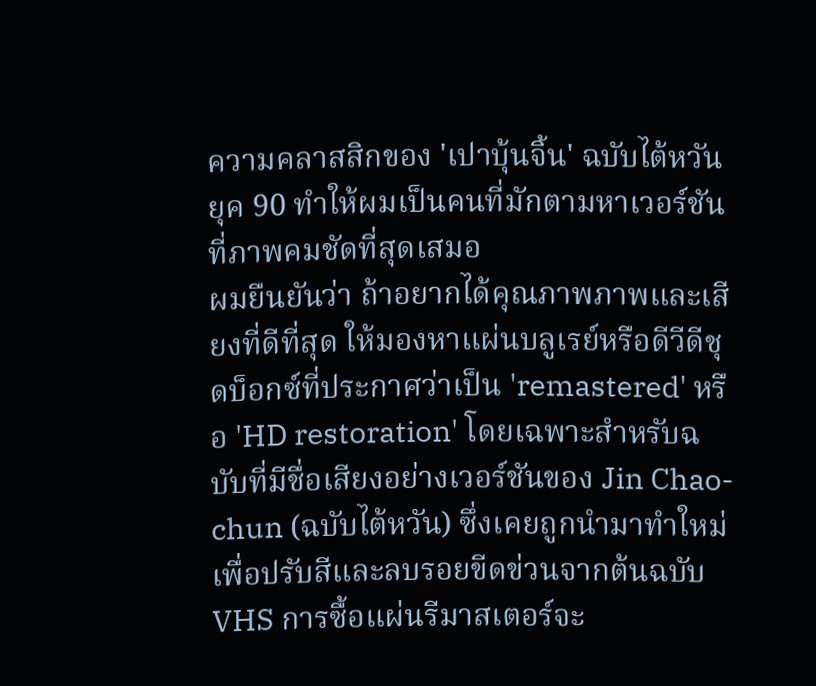ความคลาสสิกของ 'เปาบุ้นจิ้น' ฉบับไต้หวันยุค 90 ทำให้ผมเป็นคนที่มักตามหาเวอร์ชันที่ภาพคมชัดที่สุดเสมอ
ผมยืนยันว่า ถ้าอยากได้คุณภาพภาพและเสียงที่ดีที่สุด ให้มองหาแผ่นบลูเรย์หรือดีวีดีชุดบ็อกซ์ที่ประกาศว่าเป็น 'remastered' หรือ 'HD restoration' โดยเฉพาะสำหรับฉบับที่มีชื่อเสียงอย่างเวอร์ชันของ Jin Chao-chun (ฉบับไต้หวัน) ซึ่งเคยถูกนำมาทำใหม่เพื่อปรับสีและลบรอยขีดข่วนจากต้นฉบับ VHS การซื้อแผ่นรีมาสเตอร์จะ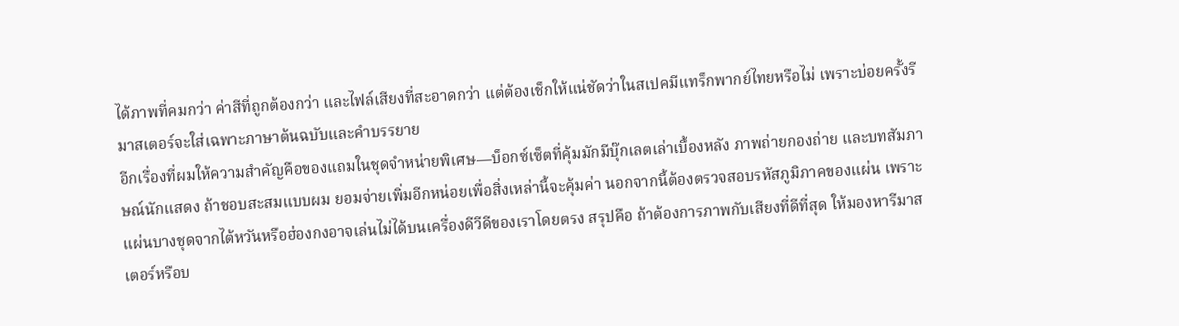ได้ภาพที่คมกว่า ค่าสีที่ถูกต้องกว่า และไฟล์เสียงที่สะอาดกว่า แต่ต้องเช็กให้แน่ชัดว่าในสเปคมีแทร็กพากย์ไทยหรือไม่ เพราะบ่อยครั้งรีมาสเตอร์จะใส่เฉพาะภาษาต้นฉบับและคำบรรยาย
อีกเรื่องที่ผมให้ความสำคัญคือของแถมในชุดจำหน่ายพิเศษ—บ็อกซ์เซ็ตที่คุ้มมักมีบุ๊กเลตเล่าเบื้องหลัง ภาพถ่ายกองถ่าย และบทสัมภาษณ์นักแสดง ถ้าชอบสะสมแบบผม ยอมจ่ายเพิ่มอีกหน่อยเพื่อสิ่งเหล่านี้จะคุ้มค่า นอกจากนี้ต้องตรวจสอบรหัสภูมิภาคของแผ่น เพราะแผ่นบางชุดจากไต้หวันหรือฮ่องกงอาจเล่นไม่ได้บนเครื่องดีวีดีของเราโดยตรง สรุปคือ ถ้าต้องการภาพกับเสียงที่ดีที่สุด ให้มองหารีมาสเตอร์หรือบ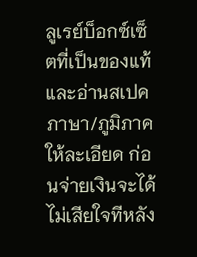ลูเรย์บ็อกซ์เซ็ตที่เป็นของแท้และอ่านสเปคภาษา/ภูมิภาคให้ละเอียด ก่อนจ่ายเงินจะได้ไม่เสียใจทีหลัง